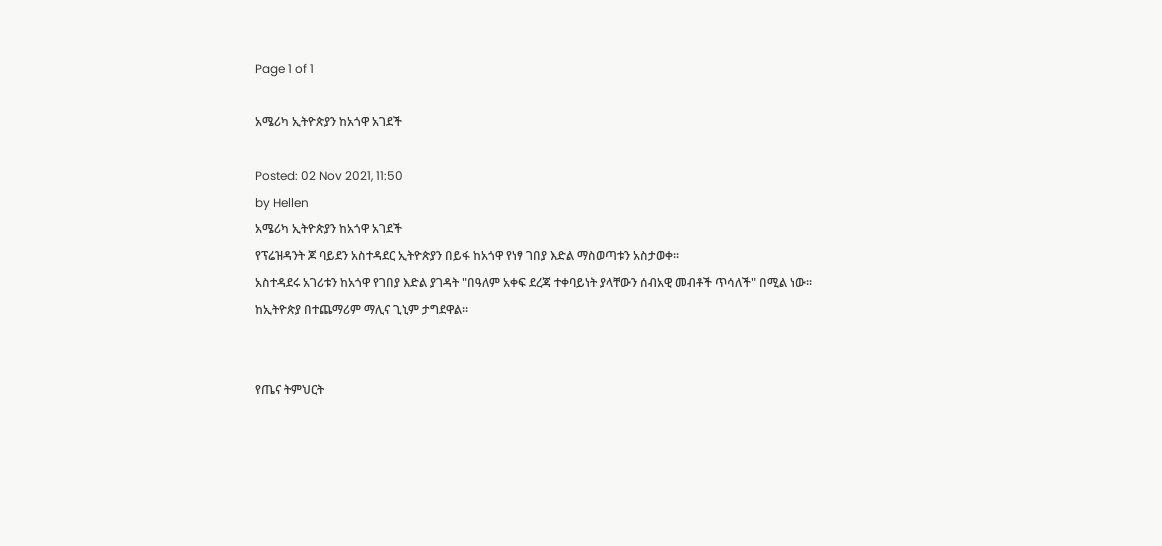Page 1 of 1

አሜሪካ ኢትዮጵያን ከአጎዋ አገደች

Posted: 02 Nov 2021, 11:50
by Hellen
አሜሪካ ኢትዮጵያን ከአጎዋ አገደች
የፕሬዝዳንት ጆ ባይደን አስተዳደር ኢትዮጵያን በይፋ ከአጎዋ የነፃ ገበያ እድል ማስወጣቱን አስታወቀ፡፡
አስተዳደሩ አገሪቱን ከአጎዋ የገበያ እድል ያገዳት "በዓለም አቀፍ ደረጃ ተቀባይነት ያላቸውን ሰብአዊ መብቶች ጥሳለች" በሚል ነው፡፡
ከኢትዮጵያ በተጨማሪም ማሊና ጊኒም ታግደዋል።


የጤና ትምህርት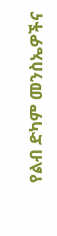የልብ ድካም መንስኤዎችና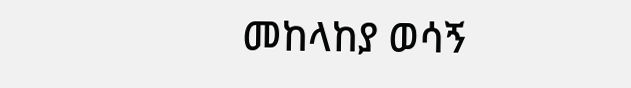መከላከያ ወሳኝ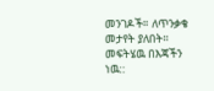መንገዶች። ለጥንቃቄ መታየት ያለበት። መፍትሄዉ በእጃችን ነዉ::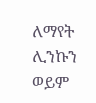ለማየት ሊንኩን ወይም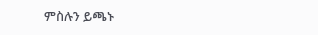ምስሉን ይጫኑ